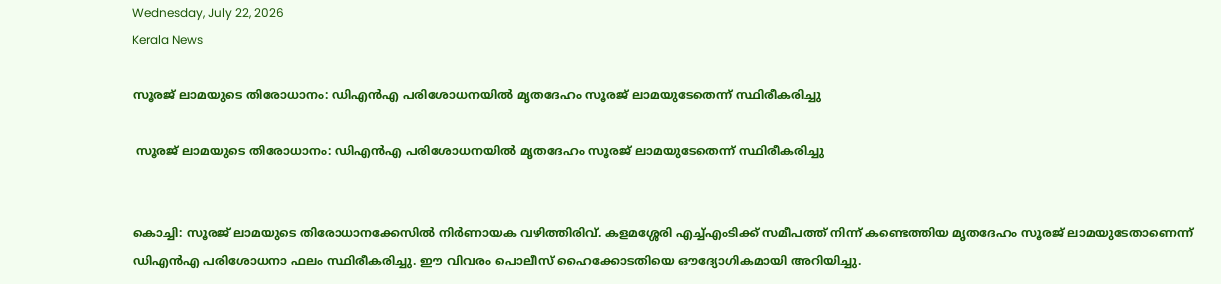Wednesday, July 22, 2026
Kerala News

സൂരജ് ലാമയുടെ തിരോധാനം: ഡിഎന്‍എ പരിശോധനയില്‍ മൃതദേഹം സൂരജ് ലാമയുടേതെന്ന് സ്ഥിരീകരിച്ചു

 സൂരജ് ലാമയുടെ തിരോധാനം: ഡിഎന്‍എ പരിശോധനയില്‍ മൃതദേഹം സൂരജ് ലാമയുടേതെന്ന് സ്ഥിരീകരിച്ചു


കൊച്ചി: സൂരജ് ലാമയുടെ തിരോധാനക്കേസില്‍ നിര്‍ണായക വഴിത്തിരിവ്. കളമശ്ശേരി എച്ച്എംടിക്ക് സമീപത്ത് നിന്ന് കണ്ടെത്തിയ മൃതദേഹം സൂരജ് ലാമയുടേതാണെന്ന് ഡിഎന്‍എ പരിശോധനാ ഫലം സ്ഥിരീകരിച്ചു. ഈ വിവരം പൊലീസ് ഹൈക്കോടതിയെ ഔദ്യോഗികമായി അറിയിച്ചു.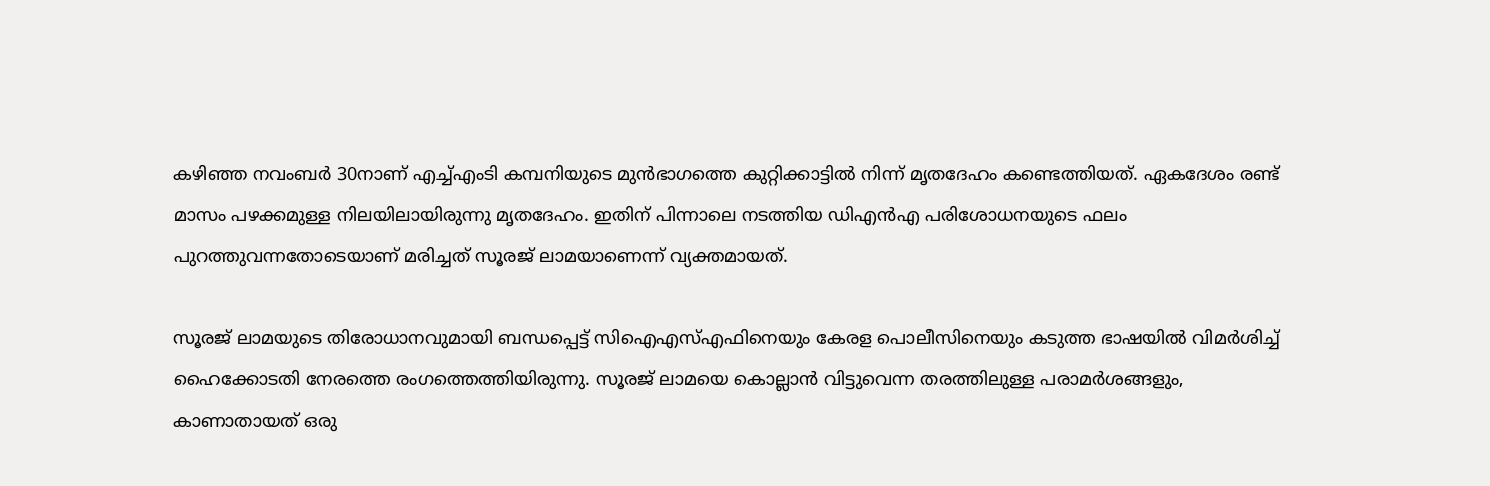കഴിഞ്ഞ നവംബര്‍ 30നാണ് എച്ച്എംടി കമ്പനിയുടെ മുന്‍ഭാഗത്തെ കുറ്റിക്കാട്ടില്‍ നിന്ന് മൃതദേഹം കണ്ടെത്തിയത്. ഏകദേശം രണ്ട് മാസം പഴക്കമുള്ള നിലയിലായിരുന്നു മൃതദേഹം. ഇതിന് പിന്നാലെ നടത്തിയ ഡിഎന്‍എ പരിശോധനയുടെ ഫലം പുറത്തുവന്നതോടെയാണ് മരിച്ചത് സൂരജ് ലാമയാണെന്ന് വ്യക്തമായത്.

സൂരജ് ലാമയുടെ തിരോധാനവുമായി ബന്ധപ്പെട്ട് സിഐഎസ്എഫിനെയും കേരള പൊലീസിനെയും കടുത്ത ഭാഷയില്‍ വിമര്‍ശിച്ച് ഹൈക്കോടതി നേരത്തെ രംഗത്തെത്തിയിരുന്നു. സൂരജ് ലാമയെ കൊല്ലാന്‍ വിട്ടുവെന്ന തരത്തിലുള്ള പരാമര്‍ശങ്ങളും, കാണാതായത് ഒരു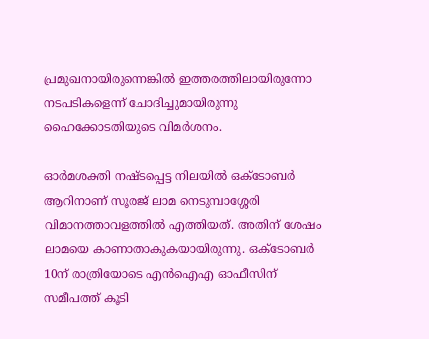പ്രമുഖനായിരുന്നെങ്കില്‍ ഇത്തരത്തിലായിരുന്നോ നടപടികളെന്ന് ചോദിച്ചുമായിരുന്നു ഹൈക്കോടതിയുടെ വിമര്‍ശനം.

ഓര്‍മശക്തി നഷ്ടപ്പെട്ട നിലയില്‍ ഒക്ടോബര്‍ ആറിനാണ് സൂരജ് ലാമ നെടുമ്പാശ്ശേരി വിമാനത്താവളത്തില്‍ എത്തിയത്. അതിന് ശേഷം ലാമയെ കാണാതാകുകയായിരുന്നു. ഒക്ടോബര്‍ 10ന് രാത്രിയോടെ എന്‍ഐഎ ഓഫീസിന് സമീപത്ത് കൂടി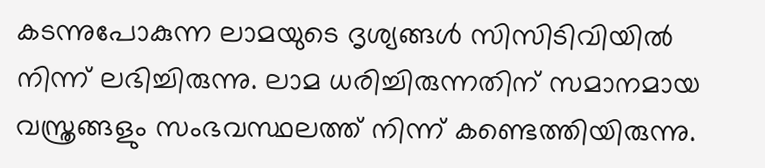കടന്നുപോകുന്ന ലാമയുടെ ദൃശ്യങ്ങള്‍ സിസിടിവിയില്‍ നിന്ന് ലഭിച്ചിരുന്നു. ലാമ ധരിച്ചിരുന്നതിന് സമാനമായ വസ്ത്രങ്ങളും സംഭവസ്ഥലത്ത് നിന്ന് കണ്ടെത്തിയിരുന്നു.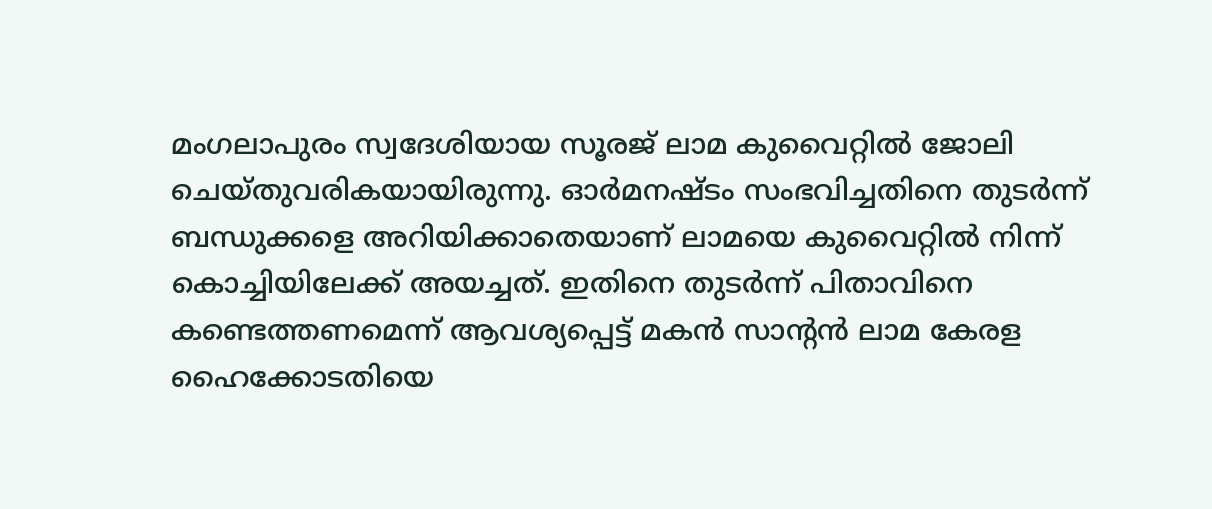മംഗലാപുരം സ്വദേശിയായ സൂരജ് ലാമ കുവൈറ്റില്‍ ജോലി ചെയ്തുവരികയായിരുന്നു. ഓര്‍മനഷ്ടം സംഭവിച്ചതിനെ തുടര്‍ന്ന് ബന്ധുക്കളെ അറിയിക്കാതെയാണ് ലാമയെ കുവൈറ്റില്‍ നിന്ന് കൊച്ചിയിലേക്ക് അയച്ചത്. ഇതിനെ തുടര്‍ന്ന് പിതാവിനെ കണ്ടെത്തണമെന്ന് ആവശ്യപ്പെട്ട് മകന്‍ സാന്റന്‍ ലാമ കേരള ഹൈക്കോടതിയെ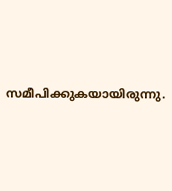സമീപിക്കുകയായിരുന്നു.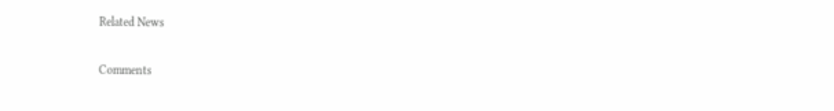Related News

Comments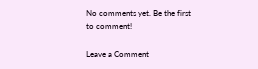No comments yet. Be the first to comment!

Leave a Comment